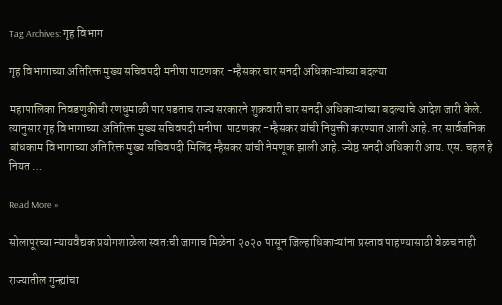Tag Archives: गृह विभाग

गृह विभागाच्या अतिरिक्त मुख्य सचिवपदी मनीषा पाटणकर -म्हैसकर चार सनदी अधिकाऱ्यांच्या बदल्या

महापालिका निवडणुकीची रणधुमाळी पार पडताच राज्य सरकारने शुक्रवारी चार सनदी अधिकाऱ्यांच्या बदल्यांचे आदेश जारी केले. त्यानुसार गृह विभागाच्या अतिरिक्त मुख्य सचिवपदी मनीषा  पाटणकर -म्हैसकर यांची नियुक्ती करण्यात आली आहे. तर सार्वजनिक बांधकाम विभागाच्या अतिरिक्त मुख्य सचिवपदी मिलिंद म्हैसकर यांची नेमणूक झाली आहे. ज्येष्ठ सनदी अधिकारी आय. एस. चहल हे नियत …

Read More »

सोलापूरच्या न्यायवैद्यक प्रयोगशाळेला स्वतःची जागाच मिळेना २०२० पासून जिल्हाधिकाऱ्यांना प्रस्ताव पाहण्यासाठी वेळच नाही

राज्यातील गुन्ह्यांचा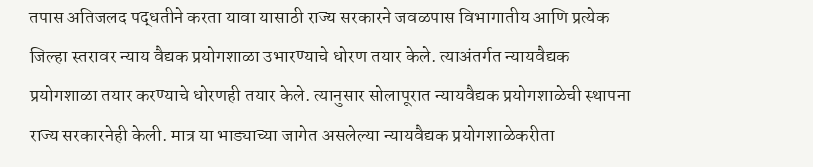तपास अतिजलद पद्धतीने करता यावा यासाठी राज्य सरकारने जवळपास विभागातीय आणि प्रत्येक जिल्हा स्तरावर न्याय वैद्यक प्रयोगशाळा उभारण्याचे धोरण तयार केले. त्याअंतर्गत न्यायवैद्यक प्रयोगशाळा तयार करण्याचे धोरणही तयार केले. त्यानुसार सोलापूरात न्यायवैद्यक प्रयोगशाळेची स्थापना राज्य सरकारनेही केली. मात्र या भाड्याच्या जागेत असलेल्या न्यायवैद्यक प्रयोगशाळेकरीता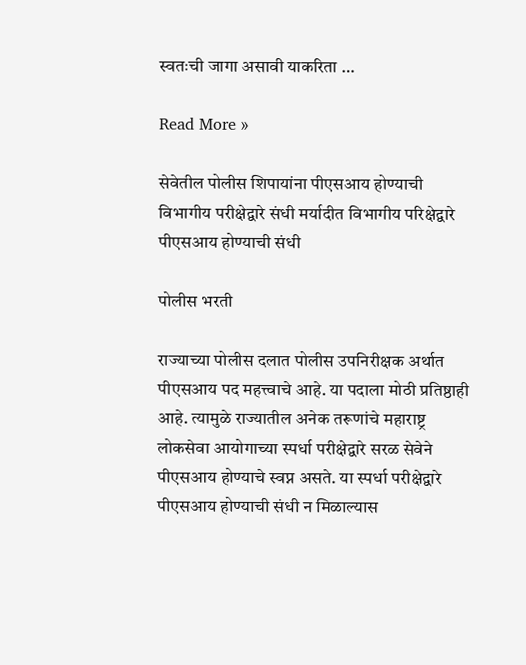स्वतःची जागा असावी याकरिता …

Read More »

सेवेतील पोलीस शिपायांना पीएसआय होण्याची विभागीय परीक्षेद्वारे संधी मर्यादीत विभागीय परिक्षेद्वारे पीएसआय होण्याची संधी

पोलीस भरती

राज्याच्या पोलीस दलात पोलीस उपनिरीक्षक अर्थात पीएसआय पद महत्त्वाचे आहे. या पदाला मोठी प्रतिष्ठाही आहे. त्यामुळे राज्यातील अनेक तरूणांचे महाराष्ट्र लोकसेवा आयोगाच्या स्पर्धा परीक्षेद्वारे सरळ सेवेने पीएसआय होण्याचे स्वप्न असते. या स्पर्धा परीक्षेद्वारे पीएसआय होण्याची संधी न मिळाल्यास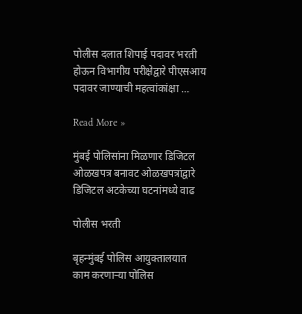पोलीस दलात शिपाई पदावर भरती होऊन विभागीय परीक्षेद्वारे पीएसआय पदावर जाण्याची महत्वांकांक्षा …

Read More »

मुंबई पोलिसांना मिळणार डिजिटल ओळखपत्र बनावट ओळखपत्रांद्वारे डिजिटल अटकेच्या घटनांमध्ये वाढ

पोलीस भरती

बृहन्मुंबई पोलिस आयुक्तालयात काम करणाऱ्या पोलिस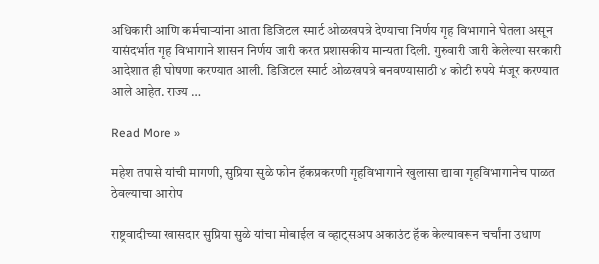अधिकारी आणि कर्मचाऱ्यांना आता डिजिटल स्मार्ट ओळखपत्रे देण्याचा निर्णय गृह विभागाने घेतला असून यासंदर्भात गृह विभागाने शासन निर्णय जारी करत प्रशासकीय मान्यता दिली. गुरुवारी जारी केलेल्या सरकारी आदेशात ही घोषणा करण्यात आली. डिजिटल स्मार्ट ओळखपत्रे बनवण्यासाठी ४ कोटी रुपये मंजूर करण्यात आले आहेत. राज्य …

Read More »

महेश तपासे यांची मागणी, सुप्रिया सुळे फोन हॅकप्रकरणी गृहविभागाने खुलासा द्यावा गृहविभागानेच पाळत ठेवल्याचा आरोप

राष्ट्रवादीच्या खासदार सुप्रिया सुळे यांचा मोबाईल व व्हाट्सअप अकाउंट हॅक केल्यावरून चर्चांना उधाण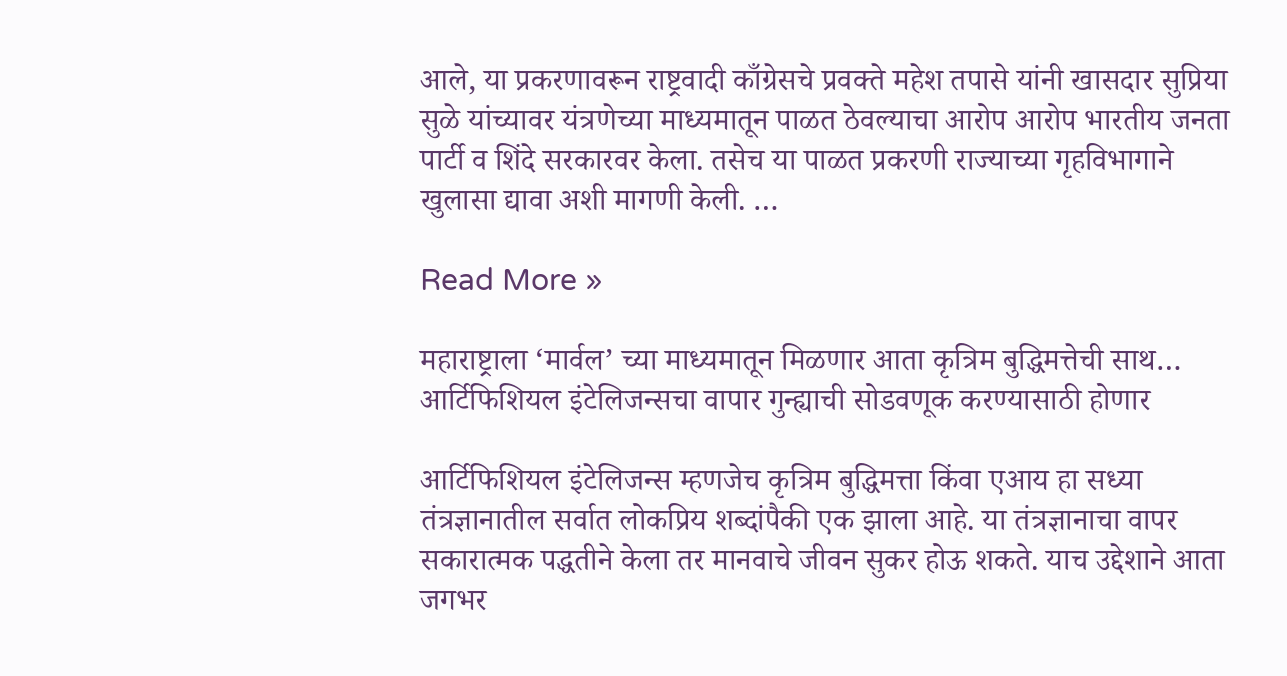आले, या प्रकरणावरून राष्ट्रवादी काँग्रेसचे प्रवक्ते महेश तपासे यांनी खासदार सुप्रिया सुळे यांच्यावर यंत्रणेच्या माध्यमातून पाळत ठेवल्याचा आरोप आरोप भारतीय जनता पार्टी व शिंदे सरकारवर केला. तसेच या पाळत प्रकरणी राज्याच्या गृहविभागाने खुलासा द्यावा अशी मागणी केली. …

Read More »

महाराष्ट्राला ‘मार्वल’ च्या माध्यमातून मिळणार आता कृत्रिम बुद्ध‍िमत्तेची साथ… आर्टिफिशियल इंटेलिजन्सचा वापार गुन्ह्याची सोडवणूक करण्यासाठी होणार

आर्टिफिशियल इंटेलिजन्स म्हणजेच कृत्रिम बुद्ध‍िमत्ता किंवा एआय हा सध्या तंत्रज्ञानातील सर्वात लोकप्रिय शब्दांपैकी एक झाला आहे. या तंत्रज्ञानाचा वापर सकारात्मक पद्धतीने केला तर मानवाचे जीवन सुकर होऊ शकते. याच उद्देशाने आता जगभर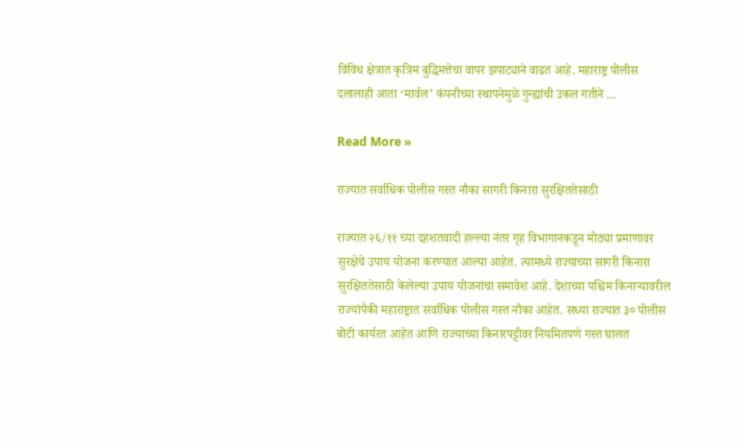विविध क्षेत्रात कृत्रिम बुद्ध‍िमत्तेचा वापर झपाट्याने वाढत आहे. महाराष्ट्र पोलीस दलालाही आता ‘मार्वल’ कंपनीच्या स्थापनेमुळे गुन्ह्यांची उकल गतीने …

Read More »

राज्यात सर्वाधिक पोलीस गस्त नौका सागरी किनारा सुरक्षिततेसाठी

राज्यात २६/११ च्या दहशतवादी हल्ल्या नंतर गृह विभागानकडून मोठ्या प्रमाणावर सुरक्षेचे उपाय योजना करण्यात आल्या आहेत. त्यामध्ये राज्याच्या सागरी किनारा सुरक्षिततेसाठी केलेल्या उपाय योजनांचा समावेश आहे. देशाच्या पश्चिम किनाऱ्यावरील राज्यांपैकी महाराष्ट्रात सर्वाधिक पोलीस गस्त नौका आहेत. सध्या राज्यात ३० पोलीस बोटी कार्यरत आहेत आणि राज्याच्या किनारपट्टीवर नियमितपणे गस्त घालत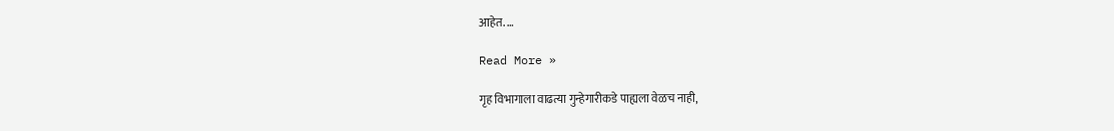आहेत. …

Read More »

गृह विभागाला वाढत्या गुन्हेगारीकडे पाह्यला वेळच नाही,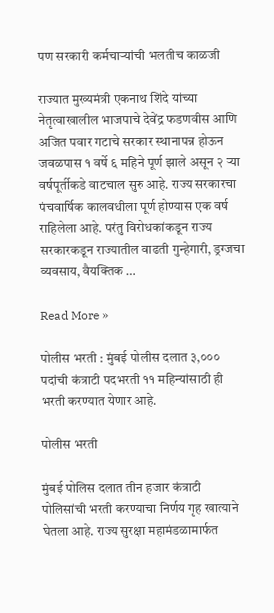पण सरकारी कर्मचाऱ्यांची भलतीच काळजी

राज्यात मुख्यमंत्री एकनाथ शिंदे यांच्या नेतृत्वाखालील भाजपाचे देवेंद्र फडणवीस आणि अजित पवार गटाचे सरकार स्थानापन्न होऊन जवळपास १ वर्षे ६ महिने पूर्ण झाले असून २ ऱ्या वर्षपूर्तीकडे वाटचाल सुरु आहे. राज्य सरकारचा पंचवार्षिक कालवधीला पूर्ण होण्यास एक वर्ष राहिलेला आहे. परंतु विरोधकांकडून राज्य सरकारकडून राज्यातील वाढती गुन्हेगारी, ड्रग्जचा व्यवसाय, वैयक्तिक …

Read More »

पोलीस भरती : मुंबई पोलीस दलात ३,००० पदांची कंत्राटी पदभरती ११ महिन्यांसाठी ही भरती करण्यात येणार आहे.

पोलीस भरती

मुंबई पोलिस दलात तीन हजार कंत्राटी पोलिसांची भरती करण्याचा निर्णय गृह खात्याने घेतला आहे. राज्य सुरक्षा महामंडळामार्फत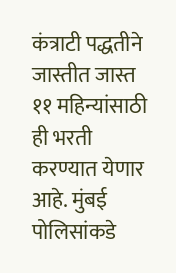कंत्राटी पद्धतीने जास्तीत जास्त ११ महिन्यांसाठी ही भरती करण्यात येणार आहे. मुंबई पोलिसांकडे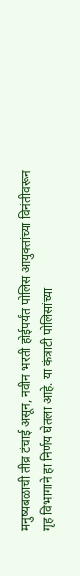मनुष्यबळाची तीव्र टंचाई असून, नवीन भरती होईपर्यंत पोलिस आयुक्तांच्या विनंतीवरून गृह विभागाने हा निर्णय घेतला आहे. या कंत्राटी पोलिसांच्या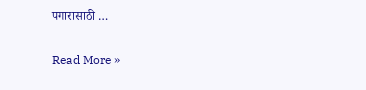पगारासाठी …

Read More »